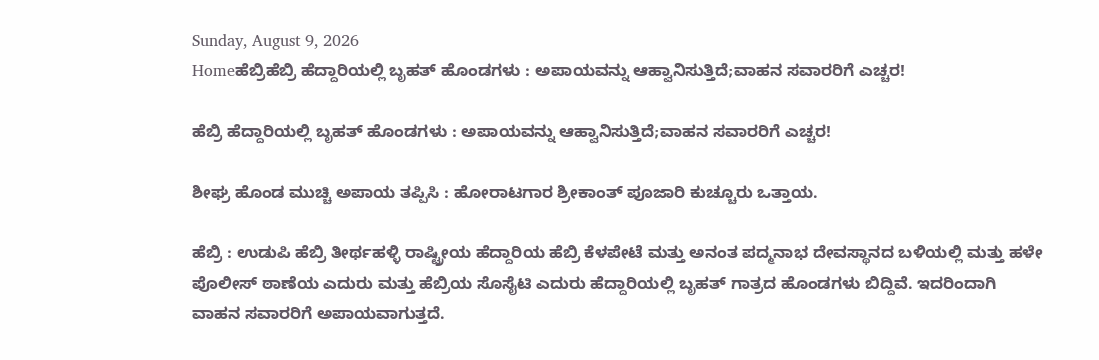Sunday, August 9, 2026
Homeಹೆಬ್ರಿಹೆಬ್ರಿ ಹೆದ್ದಾರಿಯಲ್ಲಿ ಬೃಹತ್‌ ಹೊಂಡಗಳು : ಅಪಾಯವನ್ನು ಆಹ್ವಾನಿಸುತ್ತಿದೆ;ವಾಹನ ಸವಾರರಿಗೆ ಎಚ್ಚರ!

ಹೆಬ್ರಿ ಹೆದ್ದಾರಿಯಲ್ಲಿ ಬೃಹತ್‌ ಹೊಂಡಗಳು : ಅಪಾಯವನ್ನು ಆಹ್ವಾನಿಸುತ್ತಿದೆ;ವಾಹನ ಸವಾರರಿಗೆ ಎಚ್ಚರ!

ಶೀಘ್ರ ಹೊಂಡ ಮುಚ್ಚಿ ಅಪಾಯ ತಪ್ಪಿಸಿ : ಹೋರಾಟಗಾರ ಶ್ರೀಕಾಂತ್‌ ಪೂಜಾರಿ ಕುಚ್ಚೂರು ಒತ್ತಾಯ.

ಹೆಬ್ರಿ : ಉಡುಪಿ ಹೆಬ್ರಿ ತೀರ್ಥಹಳ್ಳಿ ರಾಷ್ಟ್ರೀಯ ಹೆದ್ದಾರಿಯ ಹೆಬ್ರಿ ಕೆಳಪೇಟೆ ಮತ್ತು ಅನಂತ ಪದ್ಮನಾಭ ದೇವಸ್ಥಾನದ ಬಳಿಯಲ್ಲಿ ಮತ್ತು ಹಳೇ ಪೊಲೀಸ್‌ ಠಾಣೆಯ ಎದುರು ಮತ್ತು ಹೆಬ್ರಿಯ ಸೊಸೈಟಿ ಎದುರು ಹೆದ್ದಾರಿಯಲ್ಲಿ ಬೃಹತ್‌ ಗಾತ್ರದ ಹೊಂಡಗಳು ಬಿದ್ದಿವೆ. ಇದರಿಂದಾಗಿ ವಾಹನ ಸವಾರರಿಗೆ ಅಪಾಯವಾಗುತ್ತದೆ.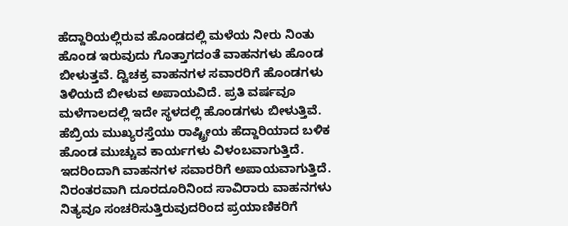ಹೆದ್ದಾರಿಯಲ್ಲಿರುವ ಹೊಂಡದಲ್ಲಿ ಮಳೆಯ ನೀರು ನಿಂತು ಹೊಂಡ ಇರುವುದು ಗೊತ್ತಾಗದಂತೆ ವಾಹನಗಳು ಹೊಂಡ ಬೀಳುತ್ತವೆ. ದ್ವಿಚಕ್ರ ವಾಹನಗಳ ಸವಾರರಿಗೆ ಹೊಂಡಗಳು ತಿಳಿಯದೆ ಬೀಳುವ ಅಪಾಯವಿದೆ. ಪ್ರತಿ ವರ್ಷವೂ ಮಳೆಗಾಲದಲ್ಲಿ ಇದೇ ಸ್ಥಳದಲ್ಲಿ ಹೊಂಡಗಳು ಬೀಳುತ್ತಿವೆ. ಹೆಬ್ರಿಯ ಮುಖ್ಯರಸ್ತೆಯು ರಾಷ್ಟ್ರೀಯ ಹೆದ್ದಾರಿಯಾದ ಬಳಿಕ ಹೊಂಡ ಮುಚ್ಚುವ ಕಾರ್ಯಗಳು ವಿಳಂಬವಾಗುತ್ತಿದೆ. ಇದರಿಂದಾಗಿ ವಾಹನಗಳ ಸವಾರರಿಗೆ ಅಪಾಯವಾಗುತ್ತಿದೆ. ನಿರಂತರವಾಗಿ ದೂರದೂರಿನಿಂದ ಸಾವಿರಾರು ವಾಹನಗಳು ನಿತ್ಯವೂ ಸಂಚರಿಸುತ್ತಿರುವುದರಿಂದ ಪ್ರಯಾಣಿಕರಿಗೆ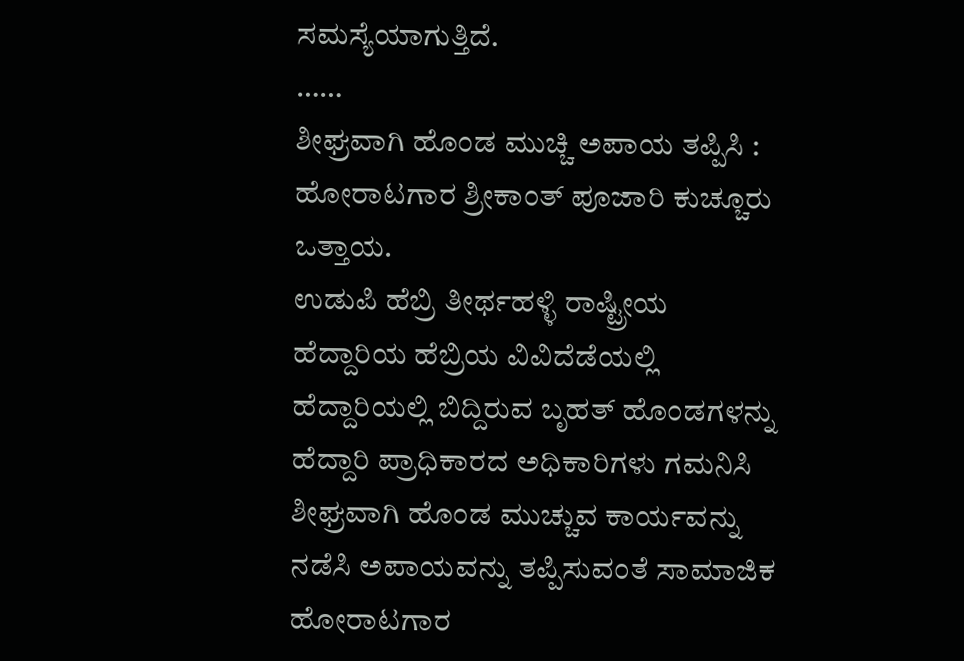ಸಮಸ್ಯೆಯಾಗುತ್ತಿದೆ.
……
ಶೀಘ್ರವಾಗಿ ಹೊಂಡ ಮುಚ್ಚಿ ಅಪಾಯ ತಪ್ಪಿಸಿ : ಹೋರಾಟಗಾರ ಶ್ರೀಕಾಂತ್‌ ಪೂಜಾರಿ ಕುಚ್ಚೂರು ಒತ್ತಾಯ.
ಉಡುಪಿ ಹೆಬ್ರಿ ತೀರ್ಥಹಳ್ಳಿ ರಾಷ್ಟ್ರೀಯ ಹೆದ್ದಾರಿಯ ಹೆಬ್ರಿಯ ವಿವಿದೆಡೆಯಲ್ಲಿ ಹೆದ್ದಾರಿಯಲ್ಲಿ ಬಿದ್ದಿರುವ ಬೃಹತ್‌ ಹೊಂಡಗಳನ್ನು ಹೆದ್ದಾರಿ ಪ್ರಾಧಿಕಾರದ ಅಧಿಕಾರಿಗಳು ಗಮನಿಸಿ ಶೀಘ್ರವಾಗಿ ಹೊಂಡ ಮುಚ್ಚುವ ಕಾರ್ಯವನ್ನು ನಡೆಸಿ ಅಪಾಯವನ್ನು ತಪ್ಪಿಸುವಂತೆ ಸಾಮಾಜಿಕ ಹೋರಾಟಗಾರ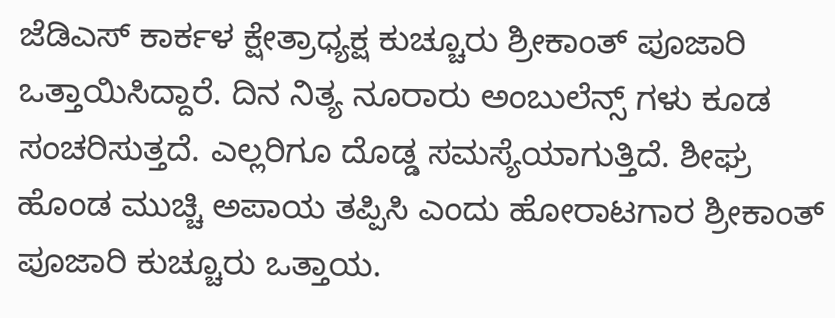ಜೆಡಿಎಸ್‌ ಕಾರ್ಕಳ ಕ್ಷೇತ್ರಾಧ್ಯಕ್ಷ ಕುಚ್ಚೂರು ಶ್ರೀಕಾಂತ್‌ ಪೂಜಾರಿ ಒತ್ತಾಯಿಸಿದ್ದಾರೆ. ದಿನ ನಿತ್ಯ ನೂರಾರು ಅಂಬುಲೆನ್ಸ್‌ ಗಳು ಕೂಡ ಸಂಚರಿಸುತ್ತದೆ. ಎಲ್ಲರಿಗೂ ದೊಡ್ಡ ಸಮಸ್ಯೆಯಾಗುತ್ತಿದೆ. ಶೀಘ್ರ ಹೊಂಡ ಮುಚ್ಚಿ ಅಪಾಯ ತಪ್ಪಿಸಿ ಎಂದು ಹೋರಾಟಗಾರ ಶ್ರೀಕಾಂತ್‌ ಪೂಜಾರಿ ಕುಚ್ಚೂರು ಒತ್ತಾಯ.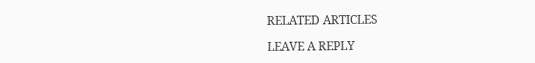RELATED ARTICLES

LEAVE A REPLY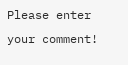Please enter your comment!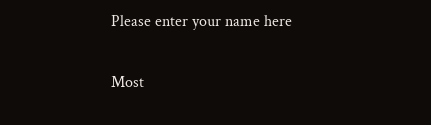Please enter your name here

Most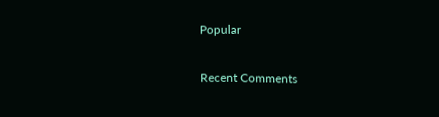Popular

Recent Comments